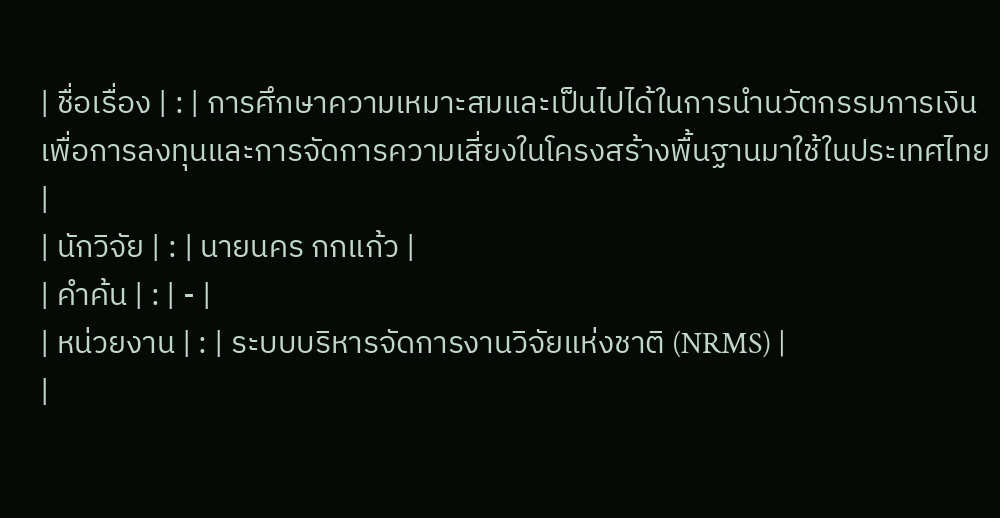| ชื่อเรื่อง | : | การศึกษาความเหมาะสมและเป็นไปได้ในการนำนวัตกรรมการเงินเพื่อการลงทุนและการจัดการความเสี่ยงในโครงสร้างพื้นฐานมาใช้ในประเทศไทย |
| นักวิจัย | : | นายนคร กกแก้ว |
| คำค้น | : | - |
| หน่วยงาน | : | ระบบบริหารจัดการงานวิจัยแห่งชาติ (NRMS) |
|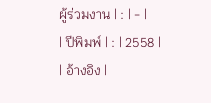ผู้ร่วมงาน | : | - |
| ปีพิมพ์ | : | 2558 |
| อ้างอิง |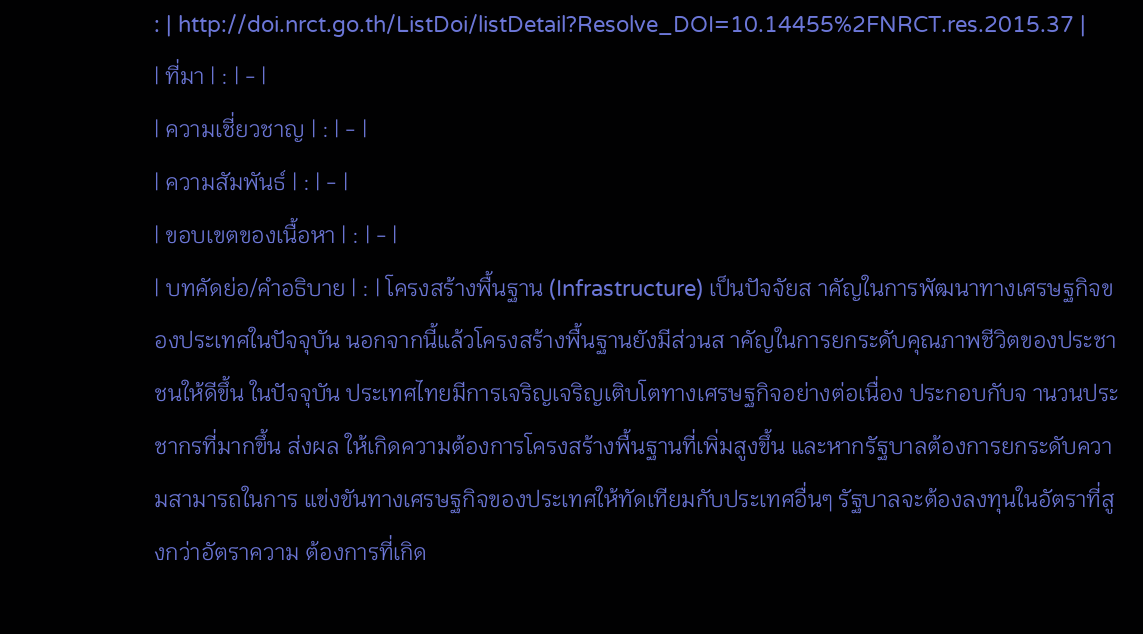: | http://doi.nrct.go.th/ListDoi/listDetail?Resolve_DOI=10.14455%2FNRCT.res.2015.37 |
| ที่มา | : | - |
| ความเชี่ยวชาญ | : | - |
| ความสัมพันธ์ | : | - |
| ขอบเขตของเนื้อหา | : | - |
| บทคัดย่อ/คำอธิบาย | : | โครงสร้างพื้นฐาน (Infrastructure) เป็นปัจจัยส าคัญในการพัฒนาทางเศรษฐกิจของประเทศในปัจจุบัน นอกจากนี้แล้วโครงสร้างพื้นฐานยังมีส่วนส าคัญในการยกระดับคุณภาพชีวิตของประชาชนให้ดีขึ้น ในปัจจุบัน ประเทศไทยมีการเจริญเจริญเติบโตทางเศรษฐกิจอย่างต่อเนื่อง ประกอบกับจ านวนประชากรที่มากขึ้น ส่งผล ให้เกิดความต้องการโครงสร้างพื้นฐานที่เพิ่มสูงขึ้น และหากรัฐบาลต้องการยกระดับความสามารถในการ แข่งขันทางเศรษฐกิจของประเทศให้ทัดเทียมกับประเทศอื่นๆ รัฐบาลจะต้องลงทุนในอัตราที่สูงกว่าอัตราความ ต้องการที่เกิด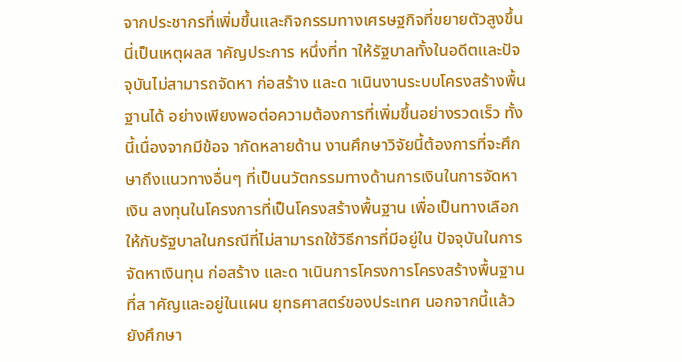จากประชากรที่เพิ่มขึ้นและกิจกรรมทางเศรษฐกิจที่ขยายตัวสูงขึ้น นี่เป็นเหตุผลส าคัญประการ หนึ่งที่ท าให้รัฐบาลทั้งในอดีตและปัจจุบันไม่สามารถจัดหา ก่อสร้าง และด าเนินงานระบบโครงสร้างพื้นฐานได้ อย่างเพียงพอต่อความต้องการที่เพิ่มขึ้นอย่างรวดเร็ว ทั้งนี้เนื่องจากมีข้อจ ากัดหลายด้าน งานศึกษาวิจัยนี้ต้องการที่จะศึกษาถึงแนวทางอื่นๆ ที่เป็นนวัตกรรมทางด้านการเงินในการจัดหาเงิน ลงทุนในโครงการที่เป็นโครงสร้างพื้นฐาน เพื่อเป็นทางเลือกให้กับรัฐบาลในกรณีที่ไม่สามารถใช้วิธีการที่มีอยู่ใน ปัจจุบันในการจัดหาเงินทุน ก่อสร้าง และด าเนินการโครงการโครงสร้างพื้นฐานที่ส าคัญและอยู่ในแผน ยุทธศาสตร์ของประเทศ นอกจากนี้แล้วยังศึกษา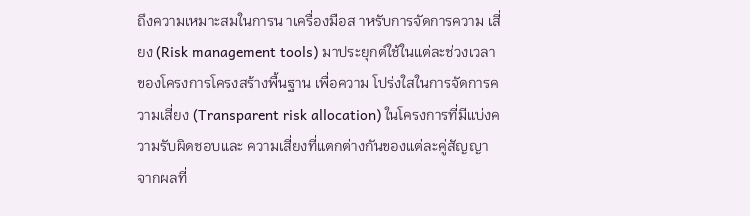ถึงความเหมาะสมในการน าเครื่องมือส าหรับการจัดการความ เสี่ยง (Risk management tools) มาประยุกต์ใช้ในแต่ละช่วงเวลาของโครงการโครงสร้างพื้นฐาน เพื่อความ โปร่งใสในการจัดการความเสี่ยง (Transparent risk allocation) ในโครงการที่มีแบ่งความรับผิดชอบและ ความเสี่ยงที่แตกต่างกันของแต่ละคู่สัญญา จากผลที่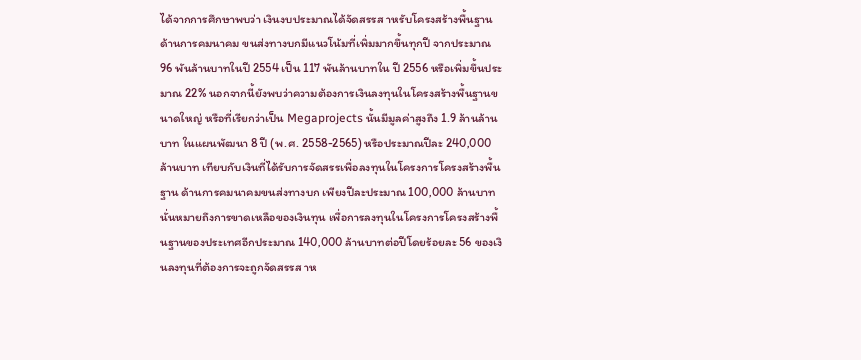ได้จากการศึกษาพบว่า เงินงบประมาณได้จัดสรรส าหรับโครงสร้างพื้นฐานด้านการคมนาคม ขนส่งทางบกมีแนวโน้มที่เพิ่มมากขึ้นทุกปี จากประมาณ 96 พันล้านบาทในปี 2554 เป็น 117 พันล้านบาทใน ปี 2556 หรือเพิ่มขึ้นประมาณ 22% นอกจากนี้ยังพบว่าความต้องการเงินลงทุนในโครงสร้างพื้นฐานขนาดใหญ่ หรือที่เรียกว่าเป็น Megaprojects นั้นมีมูลค่าสูงถึง 1.9 ล้านล้านบาท ในแผนพัฒนา 8 ปี (พ.ศ. 2558-2565) หรือประมาณปีละ 240,000 ล้านบาท เทียบกับเงินที่ได้รับการจัดสรรเพื่อลงทุนในโครงการโครงสร้างพื้นฐาน ด้านการคมนาคมขนส่งทางบก เพียงปีละประมาณ 100,000 ล้านบาท นั่นหมายถึงการขาดเหลือของเงินทุน เพื่อการลงทุนในโครงการโครงสร้างพื้นฐานของประเทศอีกประมาณ 140,000 ล้านบาทต่อปีโดยร้อยละ 56 ของเงินลงทุนที่ต้องการจะถูกจัดสรรส าห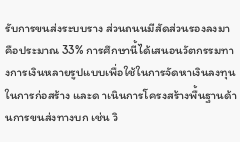รับการขนส่งระบบราง ส่วนถนนมีสัดส่วนรองลงมาคือประมาณ 33% การศึกษานี้ได้เสนอนวัตกรรมทางการเงินหลายรูปแบบเพื่อใช้ในการจัดหาเงินลงทุนในการก่อสร้าง และด าเนินการโครงสร้างพื้นฐานด้านการขนส่งทางบก เช่น วิ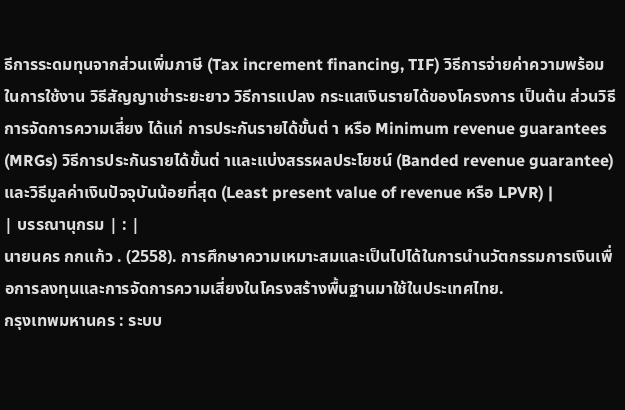ธีการระดมทุนจากส่วนเพิ่มภาษี (Tax increment financing, TIF) วิธีการจ่ายค่าความพร้อมในการใช้งาน วิธีสัญญาเช่าระยะยาว วิธีการแปลง กระแสเงินรายได้ของโครงการ เป็นต้น ส่วนวิธีการจัดการความเสี่ยง ได้แก่ การประกันรายได้ขั้นต่ า หรือ Minimum revenue guarantees (MRGs) วิธีการประกันรายได้ขั้นต่ าและแบ่งสรรผลประโยชน์ (Banded revenue guarantee) และวิธีมูลค่าเงินปัจจุบันน้อยที่สุด (Least present value of revenue หรือ LPVR) |
| บรรณานุกรม | : |
นายนคร กกแก้ว . (2558). การศึกษาความเหมาะสมและเป็นไปได้ในการนำนวัตกรรมการเงินเพื่อการลงทุนและการจัดการความเสี่ยงในโครงสร้างพื้นฐานมาใช้ในประเทศไทย.
กรุงเทพมหานคร : ระบบ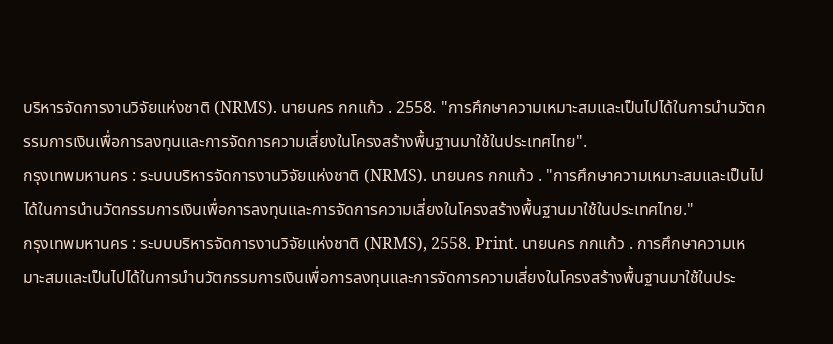บริหารจัดการงานวิจัยแห่งชาติ (NRMS). นายนคร กกแก้ว . 2558. "การศึกษาความเหมาะสมและเป็นไปได้ในการนำนวัตกรรมการเงินเพื่อการลงทุนและการจัดการความเสี่ยงในโครงสร้างพื้นฐานมาใช้ในประเทศไทย".
กรุงเทพมหานคร : ระบบบริหารจัดการงานวิจัยแห่งชาติ (NRMS). นายนคร กกแก้ว . "การศึกษาความเหมาะสมและเป็นไปได้ในการนำนวัตกรรมการเงินเพื่อการลงทุนและการจัดการความเสี่ยงในโครงสร้างพื้นฐานมาใช้ในประเทศไทย."
กรุงเทพมหานคร : ระบบบริหารจัดการงานวิจัยแห่งชาติ (NRMS), 2558. Print. นายนคร กกแก้ว . การศึกษาความเหมาะสมและเป็นไปได้ในการนำนวัตกรรมการเงินเพื่อการลงทุนและการจัดการความเสี่ยงในโครงสร้างพื้นฐานมาใช้ในประ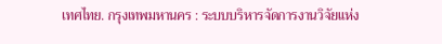เทศไทย. กรุงเทพมหานคร : ระบบบริหารจัดการงานวิจัยแห่ง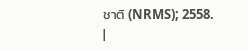ชาติ (NRMS); 2558.
|